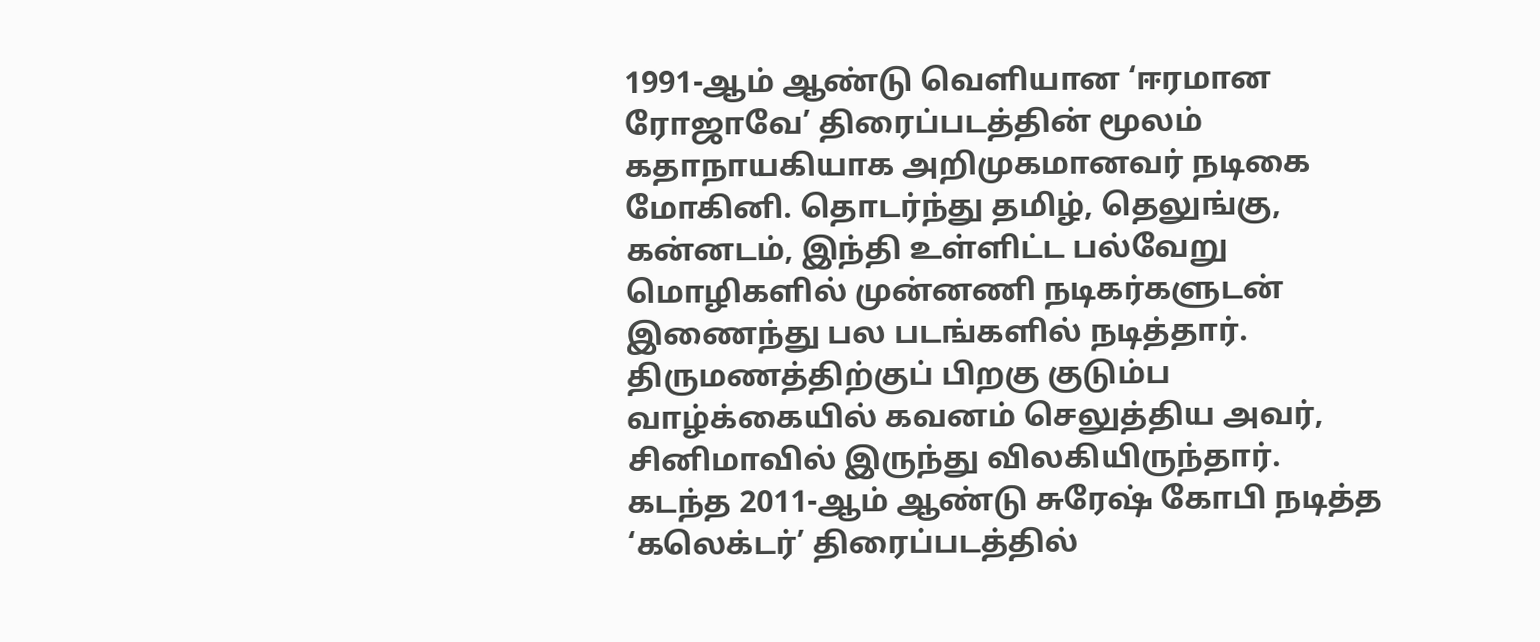1991-ஆம் ஆண்டு வெளியான ‘ஈரமான ரோஜாவே’ திரைப்படத்தின் மூலம் கதாநாயகியாக அறிமுகமானவர் நடிகை மோகினி. தொடர்ந்து தமிழ், தெலுங்கு, கன்னடம், இந்தி உள்ளிட்ட பல்வேறு மொழிகளில் முன்னணி நடிகர்களுடன் இணைந்து பல படங்களில் நடித்தார். திருமணத்திற்குப் பிறகு குடும்ப வாழ்க்கையில் கவனம் செலுத்திய அவர், சினிமாவில் இருந்து விலகியிருந்தார்.
கடந்த 2011-ஆம் ஆண்டு சுரேஷ் கோபி நடித்த ‘கலெக்டர்’ திரைப்படத்தில்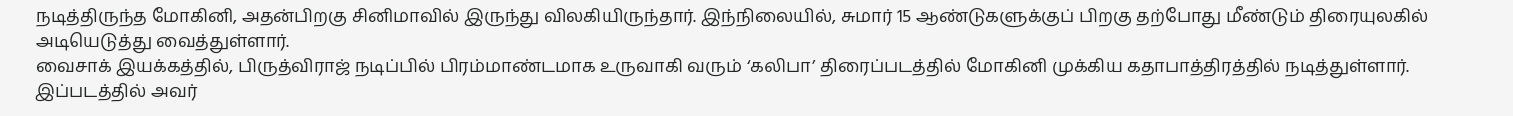நடித்திருந்த மோகினி, அதன்பிறகு சினிமாவில் இருந்து விலகியிருந்தார். இந்நிலையில், சுமார் 15 ஆண்டுகளுக்குப் பிறகு தற்போது மீண்டும் திரையுலகில் அடியெடுத்து வைத்துள்ளார்.
வைசாக் இயக்கத்தில், பிருத்விராஜ் நடிப்பில் பிரம்மாண்டமாக உருவாகி வரும் ‘கலிபா’ திரைப்படத்தில் மோகினி முக்கிய கதாபாத்திரத்தில் நடித்துள்ளார். இப்படத்தில் அவர்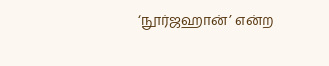‘நூர்ஜஹான்’ என்ற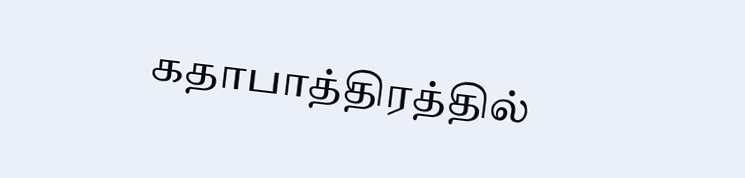கதாபாத்திரத்தில்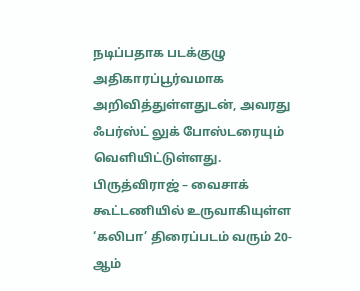நடிப்பதாக படக்குழு அதிகாரப்பூர்வமாக அறிவித்துள்ளதுடன், அவரது ஃபர்ஸ்ட் லுக் போஸ்டரையும் வெளியிட்டுள்ளது.
பிருத்விராஜ் – வைசாக் கூட்டணியில் உருவாகியுள்ள ‘கலிபா’ திரைப்படம் வரும் 20-ஆம்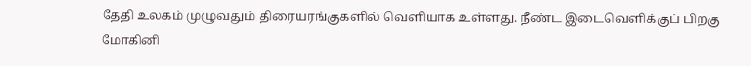தேதி உலகம் முழுவதும் திரையரங்குகளில் வெளியாக உள்ளது. நீண்ட இடைவெளிக்குப் பிறகு மோகினி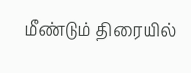மீண்டும் திரையில்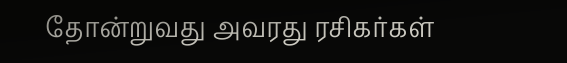தோன்றுவது அவரது ரசிகர்கள்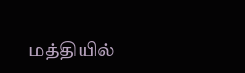மத்தியில்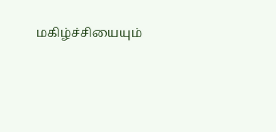மகிழ்ச்சியையும்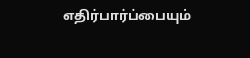எதிர்பார்ப்பையும்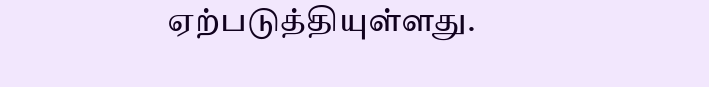ஏற்படுத்தியுள்ளது.